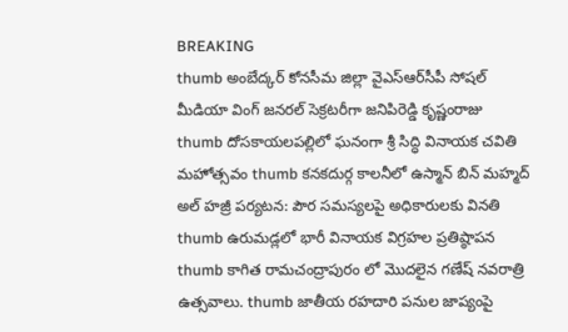BREAKING
thumb అంబేద్కర్ కోనసీమ జిల్లా వైఎస్ఆర్‌సీపీ సోషల్ మీడియా వింగ్ జనరల్ సెక్రటరీగా జనిపిరెడ్డి కృష్ణంరాజు thumb దోసకాయలపల్లిలో ఘనంగా శ్రీ సిద్ధి వినాయక చవితి మహోత్సవం thumb కనకదుర్గ కాలనీలో ఉస్మాన్ బిన్ మహ్మద్ అల్ హజ్రీ పర్యటన: పౌర సమస్యలపై అధికారులకు వినతి thumb ఉరుమడ్లలో భారీ వినాయక విగ్రహల ప్రతిష్ఠాపన thumb కాగిత రామచంద్రాపురం లో మొదలైన గణేష్ నవరాత్రి ఉత్సవాలు. thumb జాతీయ రహదారి పనుల జాప్యంపై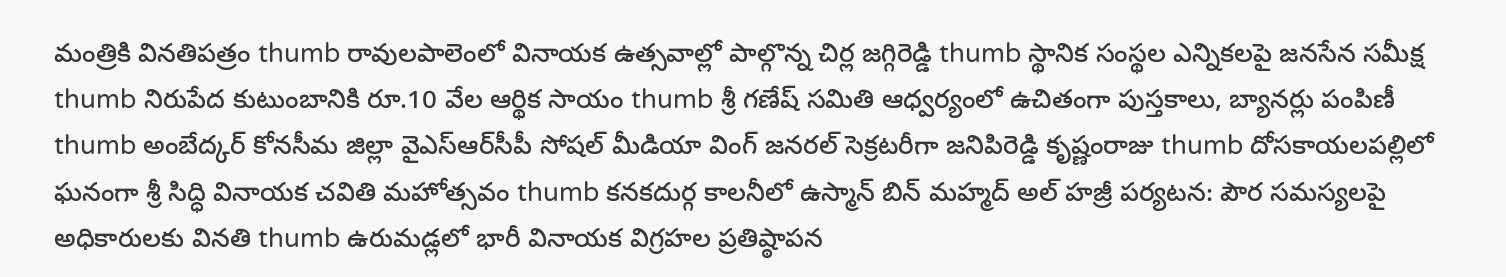మంత్రికి వినతిపత్రం thumb రావులపాలెంలో వినాయక ఉత్సవాల్లో పాల్గొన్న చిర్ల జగ్గిరెడ్డి thumb స్థానిక సంస్థల ఎన్నికలపై జనసేన సమీక్ష thumb నిరుపేద కుటుంబానికి రూ.10 వేల ఆర్థిక సాయం thumb శ్రీ గణేష్ సమితి ఆధ్వర్యంలో ఉచితంగా పుస్తకాలు, బ్యానర్లు పంపిణీ thumb అంబేద్కర్ కోనసీమ జిల్లా వైఎస్ఆర్‌సీపీ సోషల్ మీడియా వింగ్ జనరల్ సెక్రటరీగా జనిపిరెడ్డి కృష్ణంరాజు thumb దోసకాయలపల్లిలో ఘనంగా శ్రీ సిద్ధి వినాయక చవితి మహోత్సవం thumb కనకదుర్గ కాలనీలో ఉస్మాన్ బిన్ మహ్మద్ అల్ హజ్రీ పర్యటన: పౌర సమస్యలపై అధికారులకు వినతి thumb ఉరుమడ్లలో భారీ వినాయక విగ్రహల ప్రతిష్ఠాపన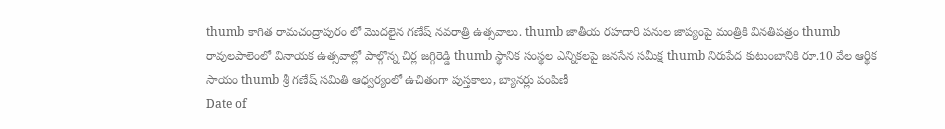thumb కాగిత రామచంద్రాపురం లో మొదలైన గణేష్ నవరాత్రి ఉత్సవాలు. thumb జాతీయ రహదారి పనుల జాప్యంపై మంత్రికి వినతిపత్రం thumb రావులపాలెంలో వినాయక ఉత్సవాల్లో పాల్గొన్న చిర్ల జగ్గిరెడ్డి thumb స్థానిక సంస్థల ఎన్నికలపై జనసేన సమీక్ష thumb నిరుపేద కుటుంబానికి రూ.10 వేల ఆర్థిక సాయం thumb శ్రీ గణేష్ సమితి ఆధ్వర్యంలో ఉచితంగా పుస్తకాలు, బ్యానర్లు పంపిణీ
Date of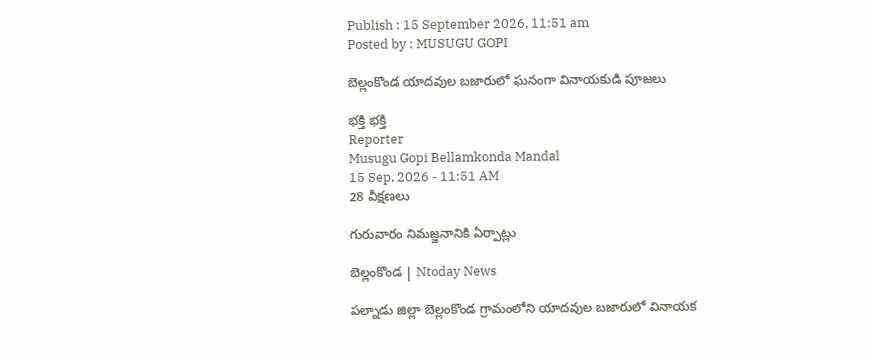Publish : 15 September 2026, 11:51 am
Posted by : MUSUGU GOPI

బెల్లంకొండ యాదవుల బజారులో ఘనంగా వినాయకుడి పూజలు

భక్తి భక్తి
Reporter
Musugu Gopi Bellamkonda Mandal
15 Sep, 2026 - 11:51 AM
28 వీక్షణలు

గురువారం నిమజ్జనానికి ఏర్పాట్లు

బెల్లంకొండ | Ntoday News

పల్నాడు జిల్లా బెల్లంకొండ గ్రామంలోని యాదవుల బజారులో వినాయక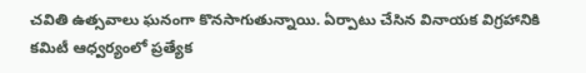చవితి ఉత్సవాలు ఘనంగా కొనసాగుతున్నాయి. ఏర్పాటు చేసిన వినాయక విగ్రహానికి కమిటీ ఆధ్వర్యంలో ప్రత్యేక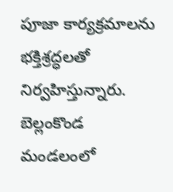పూజా కార్యక్రమాలను భక్తిశ్రద్ధలతో నిర్వహిస్తున్నారు. బెల్లంకొండ మండలంలో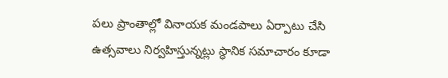పలు ప్రాంతాల్లో వినాయక మండపాలు ఏర్పాటు చేసి ఉత్సవాలు నిర్వహిస్తున్నట్లు స్థానిక సమాచారం కూడా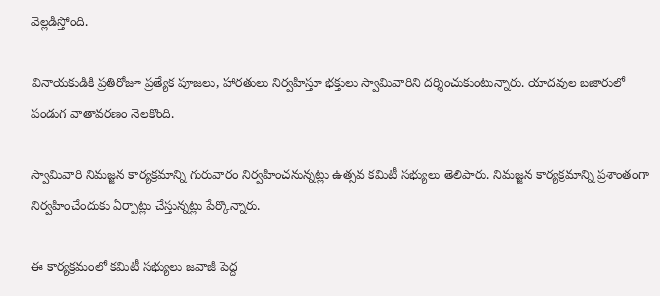వెల్లడిస్తోంది.

వినాయకుడికి ప్రతిరోజూ ప్రత్యేక పూజలు, హారతులు నిర్వహిస్తూ భక్తులు స్వామివారిని దర్శించుకుంటున్నారు. యాదవుల బజారులో పండుగ వాతావరణం నెలకొంది.

స్వామివారి నిమజ్జన కార్యక్రమాన్ని గురువారం నిర్వహించనున్నట్లు ఉత్సవ కమిటీ సభ్యులు తెలిపారు. నిమజ్జన కార్యక్రమాన్ని ప్రశాంతంగా నిర్వహించేందుకు ఏర్పాట్లు చేస్తున్నట్లు పేర్కొన్నారు.

ఈ కార్యక్రమంలో కమిటీ సభ్యులు జవాజీ పెద్ద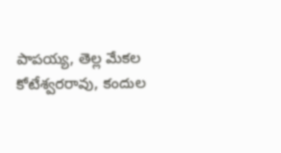పాపయ్య, తెల్ల మేకల కోటేశ్వరరావు, కందుల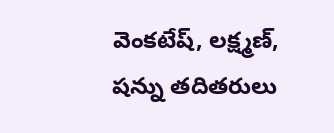వెంకటేష్, లక్ష్మణ్, షన్ను తదితరులు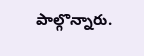పాల్గొన్నారు.